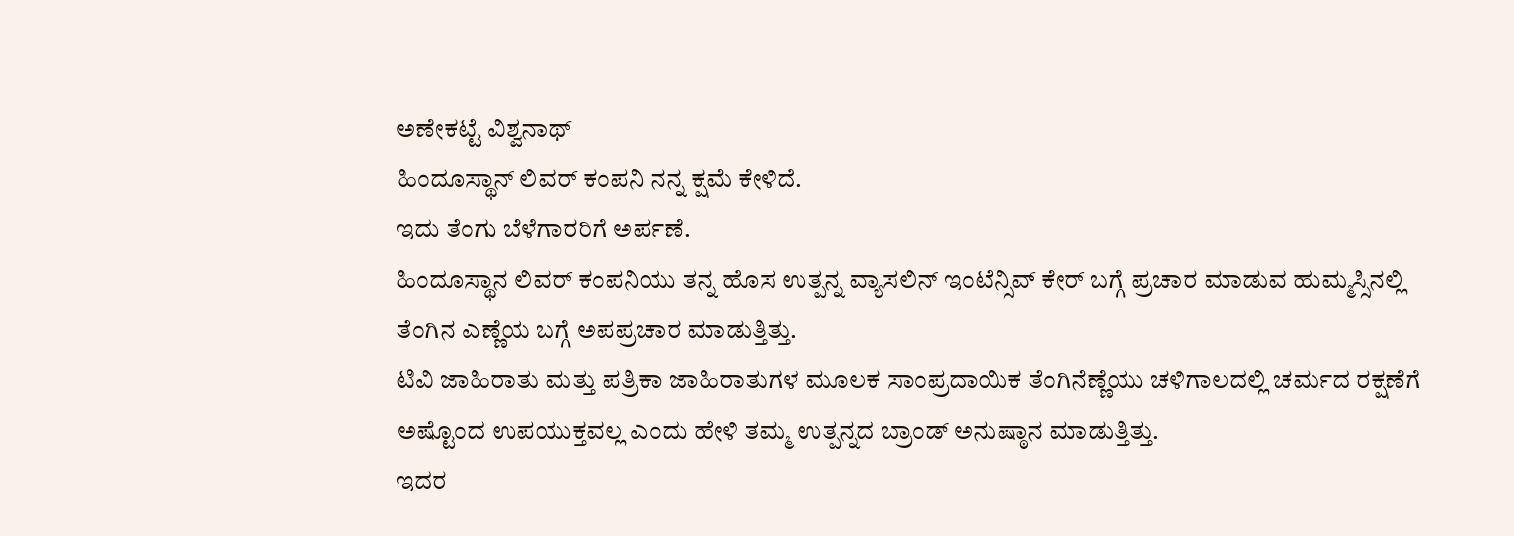ಅಣೇಕಟ್ಟೆ ವಿಶ್ವನಾಥ್
ಹಿಂದೂಸ್ಥಾನ್ ಲಿವರ್ ಕಂಪನಿ ನನ್ನ ಕ್ಷಮೆ ಕೇಳಿದೆ.
ಇದು ತೆಂಗು ಬೆಳೆಗಾರರಿಗೆ ಅರ್ಪಣೆ.
ಹಿಂದೂಸ್ಥಾನ ಲಿವರ್ ಕಂಪನಿಯು ತನ್ನ ಹೊಸ ಉತ್ಪನ್ನ ವ್ಯಾಸಲಿನ್ ಇಂಟೆನ್ಸಿವ್ ಕೇರ್ ಬಗ್ಗೆ ಪ್ರಚಾರ ಮಾಡುವ ಹುಮ್ಮಸ್ಸಿನಲ್ಲಿ ತೆಂಗಿನ ಎಣ್ಣೆಯ ಬಗ್ಗೆ ಅಪಪ್ರಚಾರ ಮಾಡುತ್ತಿತ್ತು.
ಟಿವಿ ಜಾಹಿರಾತು ಮತ್ತು ಪತ್ರಿಕಾ ಜಾಹಿರಾತುಗಳ ಮೂಲಕ ಸಾಂಪ್ರದಾಯಿಕ ತೆಂಗಿನೆಣ್ಣೆಯು ಚಳಿಗಾಲದಲ್ಲಿ ಚರ್ಮದ ರಕ್ಷಣೆಗೆ ಅಷ್ಟೊಂದ ಉಪಯುಕ್ತವಲ್ಲ ಎಂದು ಹೇಳಿ ತಮ್ಮ ಉತ್ಪನ್ನದ ಬ್ರಾಂಡ್ ಅನುಷ್ಠಾನ ಮಾಡುತ್ತಿತ್ತು.
ಇದರ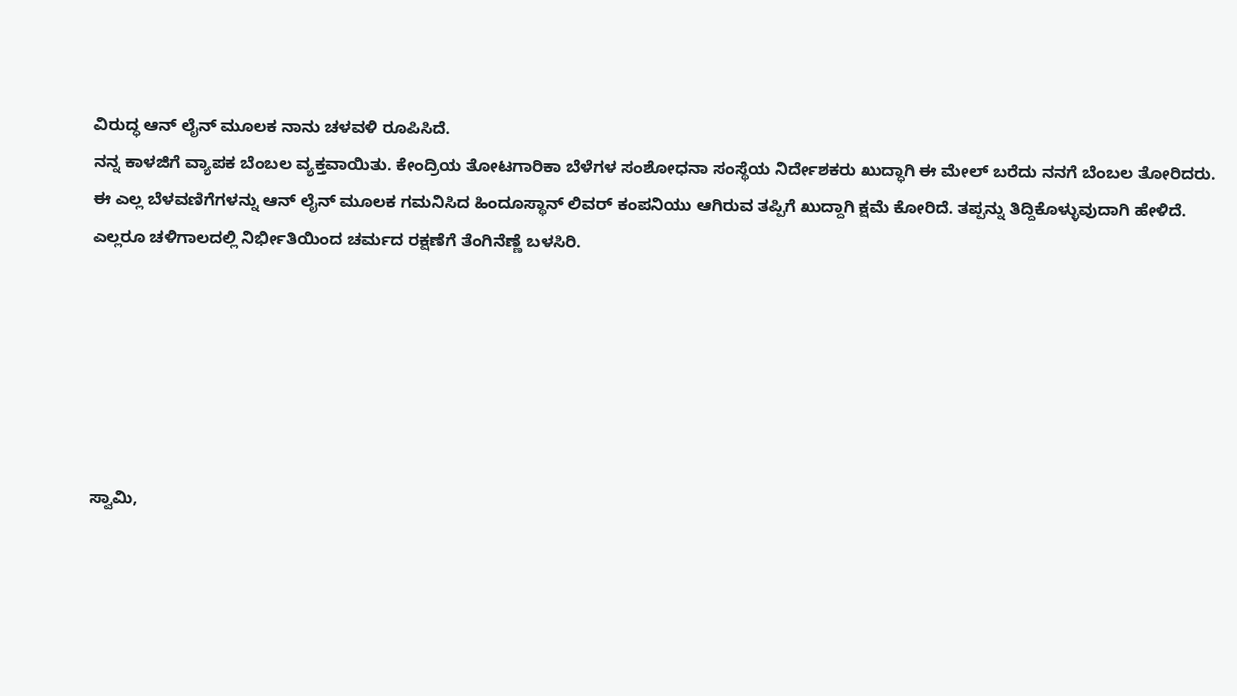ವಿರುದ್ಧ ಆನ್ ಲೈನ್ ಮೂಲಕ ನಾನು ಚಳವಳಿ ರೂಪಿಸಿದೆ.
ನನ್ನ ಕಾಳಜಿಗೆ ವ್ಯಾಪಕ ಬೆಂಬಲ ವ್ಯಕ್ತವಾಯಿತು. ಕೇಂದ್ರಿಯ ತೋಟಗಾರಿಕಾ ಬೆಳೆಗಳ ಸಂಶೋಧನಾ ಸಂಸ್ಥೆಯ ನಿರ್ದೇಶಕರು ಖುದ್ಧಾಗಿ ಈ ಮೇಲ್ ಬರೆದು ನನಗೆ ಬೆಂಬಲ ತೋರಿದರು.
ಈ ಎಲ್ಲ ಬೆಳವಣಿಗೆಗಳನ್ನು ಆನ್ ಲೈನ್ ಮೂಲಕ ಗಮನಿಸಿದ ಹಿಂದೂಸ್ಥಾನ್ ಲಿವರ್ ಕಂಪನಿಯು ಆಗಿರುವ ತಪ್ಪಿಗೆ ಖುದ್ದಾಗಿ ಕ್ಷಮೆ ಕೋರಿದೆ. ತಪ್ಪನ್ನು ತಿದ್ದಿಕೊಳ್ಳುವುದಾಗಿ ಹೇಳಿದೆ.
ಎಲ್ಲರೂ ಚಳಿಗಾಲದಲ್ಲಿ ನಿರ್ಭೀತಿಯಿಂದ ಚರ್ಮದ ರಕ್ಷಣೆಗೆ ತೆಂಗಿನೆಣ್ಣೆ ಬಳಸಿರಿ.






ಸ್ವಾಮಿ,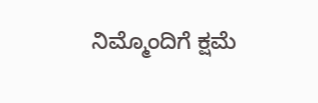ನಿಮ್ಮೊಂದಿಗೆ ಕ್ಷಮೆ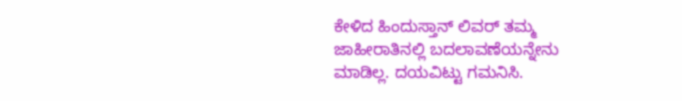ಕೇಳಿದ ಹಿಂದುಸ್ತಾನ್ ಲಿವರ್ ತಮ್ಮ ಜಾಹೀರಾತಿನಲ್ಲಿ ಬದಲಾವಣೆಯನ್ನೇನು ಮಾಡಿಲ್ಲ. ದಯವಿಟ್ಟು ಗಮನಿಸಿ.